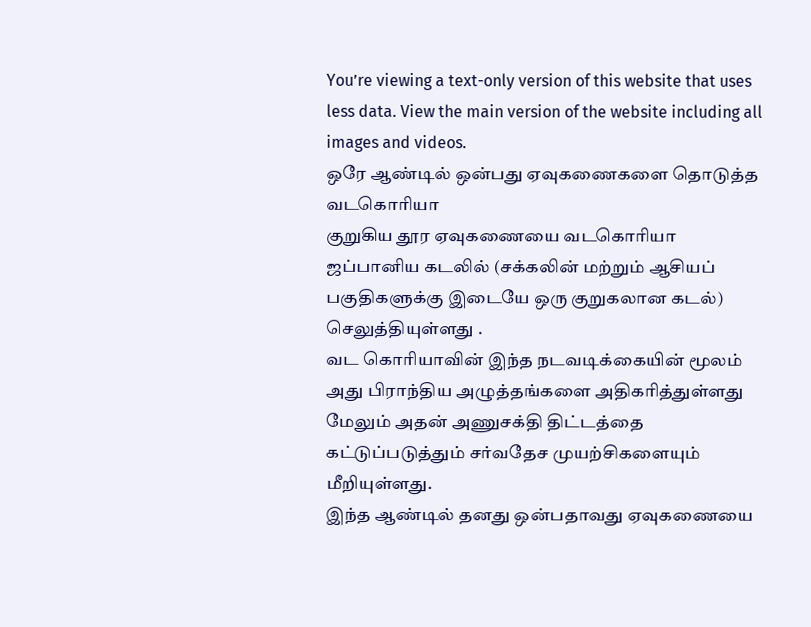You’re viewing a text-only version of this website that uses less data. View the main version of the website including all images and videos.
ஒரே ஆண்டில் ஒன்பது ஏவுகணைகளை தொடுத்த வடகொரியா
குறுகிய தூர ஏவுகணையை வடகொரியா ஜப்பானிய கடலில் (சக்கலின் மற்றும் ஆசியப் பகுதிகளுக்கு இடையே ஒரு குறுகலான கடல்) செலுத்தியுள்ளது .
வட கொரியாவின் இந்த நடவடிக்கையின் மூலம் அது பிராந்திய அழுத்தங்களை அதிகரித்துள்ளது மேலும் அதன் அணுசக்தி திட்டத்தை கட்டுப்படுத்தும் சர்வதேச முயற்சிகளையும் மீறியுள்ளது.
இந்த ஆண்டில் தனது ஒன்பதாவது ஏவுகணையை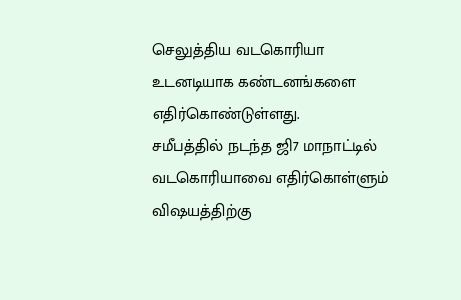செலுத்திய வடகொரியா உடனடியாக கண்டனங்களை எதிர்கொண்டுள்ளது.
சமீபத்தில் நடந்த ஜி7 மாநாட்டில் வடகொரியாவை எதிர்கொள்ளும் விஷயத்திற்கு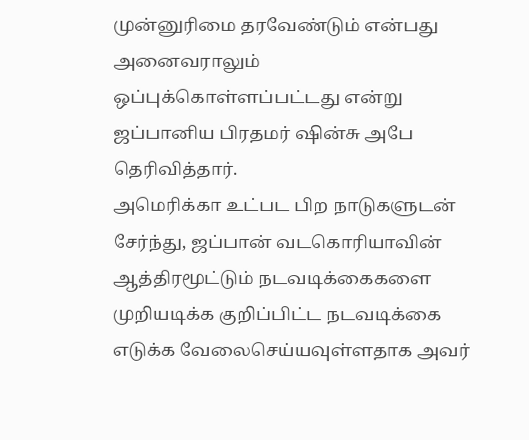முன்னுரிமை தரவேண்டும் என்பது அனைவராலும் ஒப்புக்கொள்ளப்பட்டது என்று ஜப்பானிய பிரதமர் ஷின்சு அபே தெரிவித்தார்.
அமெரிக்கா உட்பட பிற நாடுகளுடன் சேர்ந்து, ஜப்பான் வடகொரியாவின் ஆத்திரமூட்டும் நடவடிக்கைகளை முறியடிக்க குறிப்பிட்ட நடவடிக்கை எடுக்க வேலைசெய்யவுள்ளதாக அவர்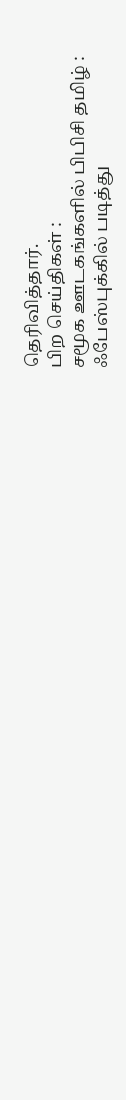தெரிவித்தார்.
பிற செய்திகள் :
சமூக ஊடகங்களில் பிபிசி தமிழ் :
ஃபேஸ்புக்கில் படித்து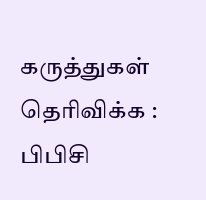கருத்துகள் தெரிவிக்க : பிபிசி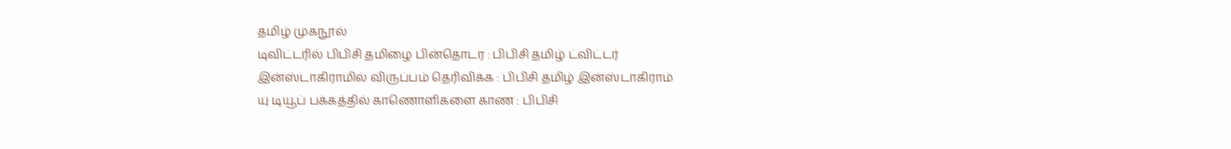தமிழ் முகநூல்
டிவிட்டரில் பிபிசி தமிழை பின்தொடர : பிபிசி தமிழ் ட்விட்டர்
இன்ஸ்டாகிராமில் விருப்பம் தெரிவிக்க : பிபிசி தமிழ் இன்ஸ்டாகிராம்
யு டியூப் பக்கத்தில் காணொளிகளை காண : பிபிசி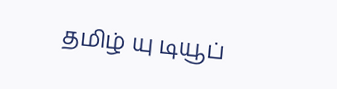தமிழ் யு டியூப்